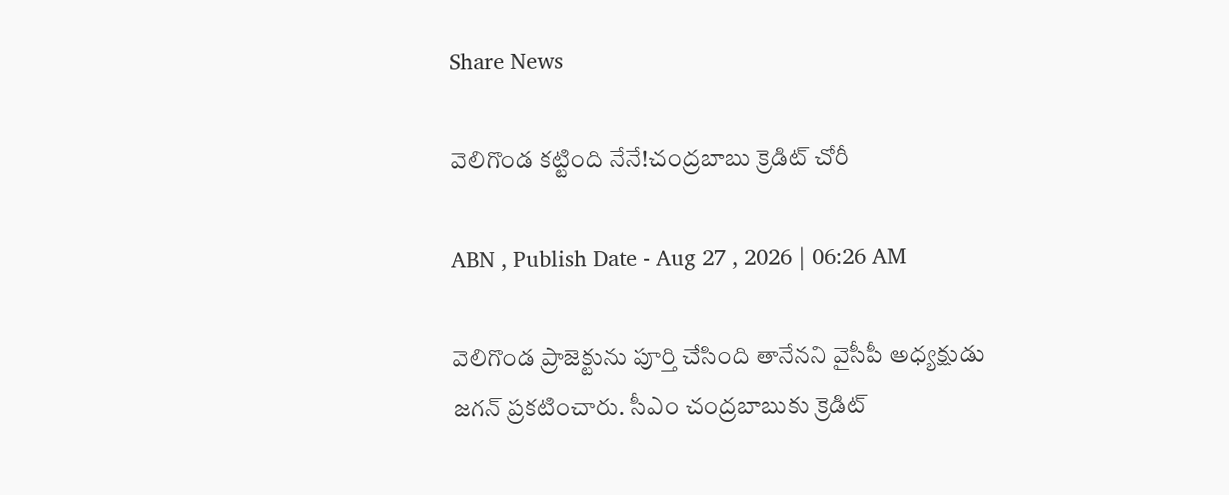Share News

వెలిగొండ కట్టింది నేనే!చంద్రబాబు క్రెడిట్‌ చోరీ

ABN , Publish Date - Aug 27 , 2026 | 06:26 AM

వెలిగొండ ప్రాజెక్టును పూర్తి చేసింది తానేనని వైసీపీ అధ్యక్షుడు జగన్‌ ప్రకటించారు. సీఎం చంద్రబాబుకు క్రెడిట్‌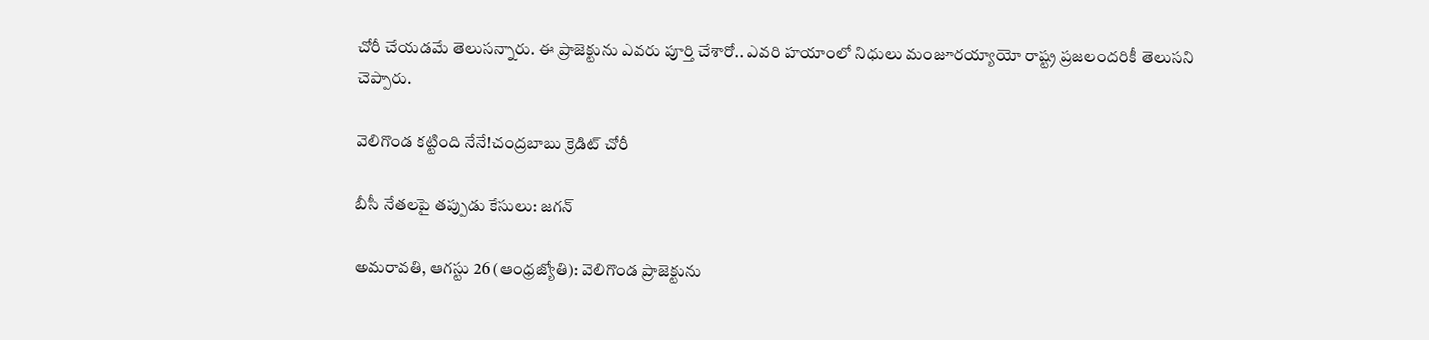చోరీ చేయడమే తెలుసన్నారు. ఈ ప్రాజెక్టును ఎవరు పూర్తి చేశారో.. ఎవరి హయాంలో నిధులు మంజూరయ్యాయో రాష్ట్ర ప్రజలందరికీ తెలుసని చెప్పారు.

వెలిగొండ కట్టింది నేనే!చంద్రబాబు క్రెడిట్‌ చోరీ

బీసీ నేతలపై తప్పుడు కేసులు: జగన్‌

అమరావతి, ఆగస్టు 26 (ఆంధ్రజ్యోతి): వెలిగొండ ప్రాజెక్టును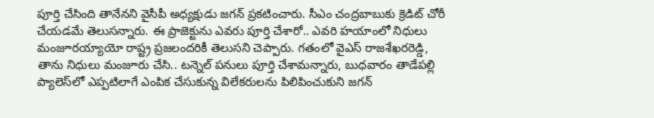పూర్తి చేసింది తానేనని వైసీపీ అధ్యక్షుడు జగన్‌ ప్రకటించారు. సీఎం చంద్రబాబుకు క్రెడిట్‌ చోరీ చేయడమే తెలుసన్నారు. ఈ ప్రాజెక్టును ఎవరు పూర్తి చేశారో.. ఎవరి హయాంలో నిధులు మంజూరయ్యాయో రాష్ట్ర ప్రజలందరికీ తెలుసని చెప్పారు. గతంలో వైఎస్‌ రాజశేఖరరెడ్డి, తాను నిధులు మంజూరు చేసి.. టన్నెల్‌ పనులు పూర్తి చేశామన్నారు, బుధవారం తాడేపల్లి ప్యాలెస్‌లో ఎప్పటిలాగే ఎంపిక చేసుకున్న విలేకరులను పిలిపించుకుని జగన్‌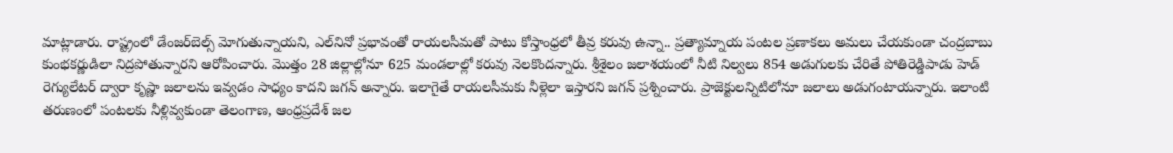మాట్లాడారు. రాష్ట్రంలో డేంజర్‌బెల్స్‌ మోగుతున్నాయని, ఎల్‌నినో ప్రభావంతో రాయలసీమతో పాటు కోస్తాంధ్రలో తీవ్ర కరువు ఉన్నా.. ప్రత్యామ్నాయ పంటల ప్రణాకలు అమలు చేయకుండా చంద్రబాబు కుంభకర్ణుడిలా నిద్రపోతున్నారని ఆరోపించారు. మొత్తం 28 జిల్లాల్లోనూ 625 మండలాల్లో కరువు నెలకొందన్నారు. శ్రీశైలం జలాశయంలో నీటి నిల్వలు 854 అడుగులకు చేరితే పోతిరెడ్డిపాడు హెడ్‌ రెగ్యులేటర్‌ ద్వారా కృష్ణా జలాలను ఇవ్వడం సాధ్యం కాదని జగన్‌ అన్నారు. ఇలాగైతే రాయలసీమకు నీళ్లెలా ఇస్తారని జగన్‌ ప్రశ్నించారు. ప్రాజెక్టులన్నిటిలోనూ జలాలు అడుగంటాయన్నారు. ఇలాంటి తరుణంలో పంటలకు నీళ్లివ్వకుండా తెలంగాణ, ఆంధ్రప్రదేశ్‌ జల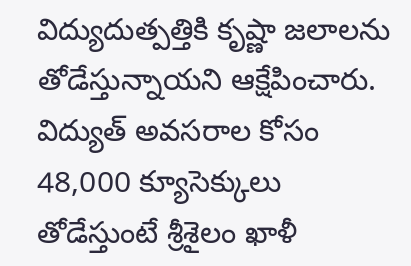విద్యుదుత్పత్తికి కృష్ణా జలాలను తోడేస్తున్నాయని ఆక్షేపించారు. విద్యుత్‌ అవసరాల కోసం 48,000 క్యూసెక్కులు తోడేస్తుంటే శ్రీశైలం ఖాళీ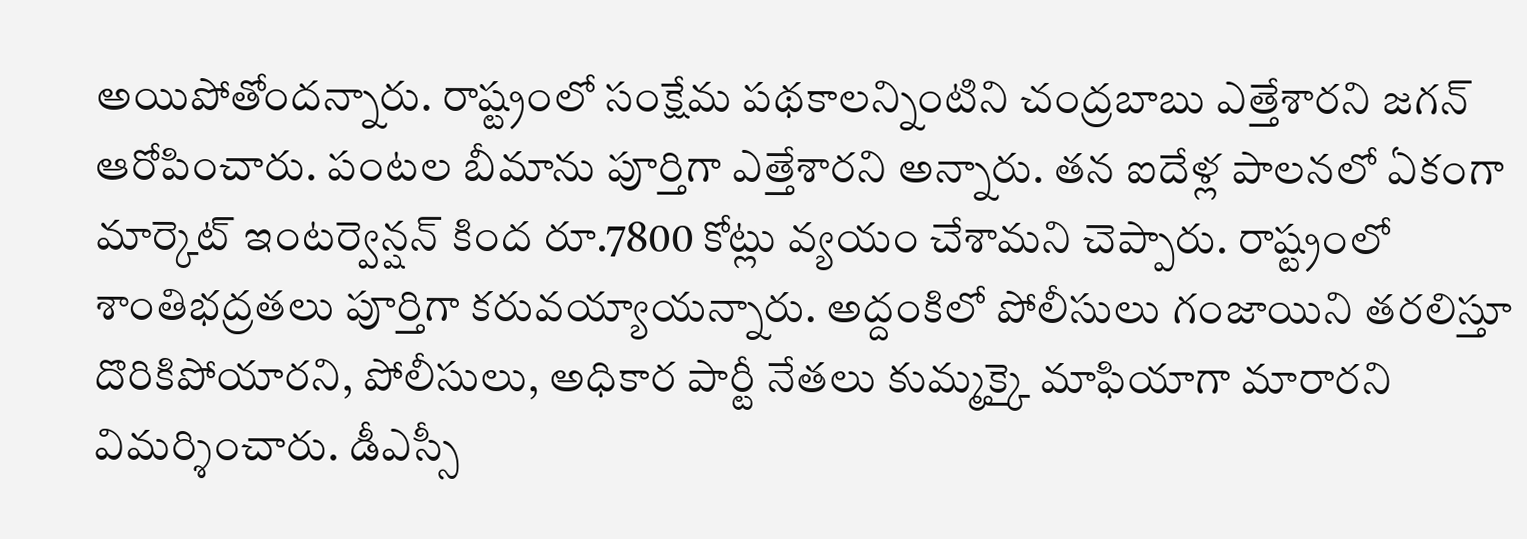అయిపోతోందన్నారు. రాష్ట్రంలో సంక్షేమ పథకాలన్నింటిని చంద్రబాబు ఎత్తేశారని జగన్‌ ఆరోపించారు. పంటల బీమాను పూర్తిగా ఎత్తేశారని అన్నారు. తన ఐదేళ్ల పాలనలో ఏకంగా మార్కెట్‌ ఇంటర్వెన్షన్‌ కింద రూ.7800 కోట్లు వ్యయం చేశామని చెప్పారు. రాష్ట్రంలో శాంతిభద్రతలు పూర్తిగా కరువయ్యాయన్నారు. అద్దంకిలో పోలీసులు గంజాయిని తరలిస్తూ దొరికిపోయారని, పోలీసులు, అధికార పార్టీ నేతలు కుమ్మక్కై మాఫియాగా మారారని విమర్శించారు. డీఎస్సీ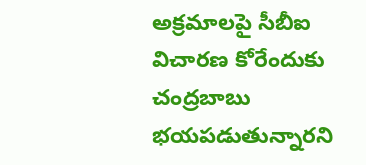అక్రమాలపై సీబీఐ విచారణ కోరేందుకు చంద్రబాబు భయపడుతున్నారని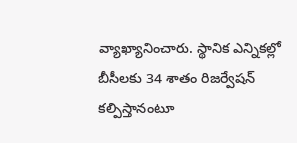వ్యాఖ్యానించారు. స్థానిక ఎన్నికల్లో బీసీలకు 34 శాతం రిజర్వేషన్‌ కల్పిస్తానంటూ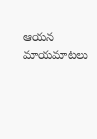ఆయన మాయమాటలు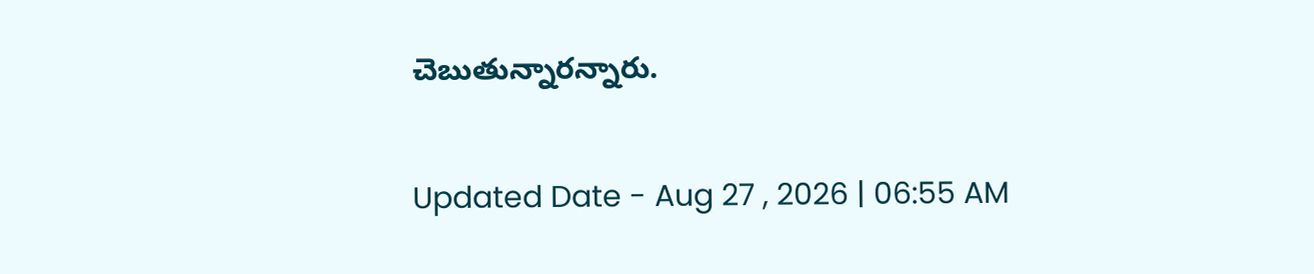చెబుతున్నారన్నారు.

Updated Date - Aug 27 , 2026 | 06:55 AM